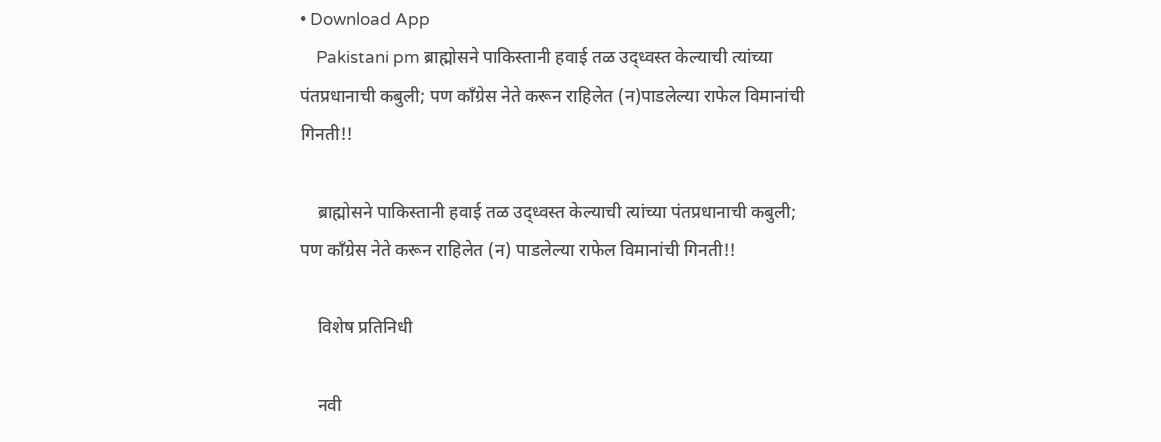• Download App
    Pakistani pm ब्राह्मोसने पाकिस्तानी हवाई तळ उद्ध्वस्त केल्याची त्यांच्या पंतप्रधानाची कबुली; पण काँग्रेस नेते करून राहिलेत (न)पाडलेल्या राफेल विमानांची गिनती!!

    ब्राह्मोसने पाकिस्तानी हवाई तळ उद्ध्वस्त केल्याची त्यांच्या पंतप्रधानाची कबुली; पण काँग्रेस नेते करून राहिलेत (न) पाडलेल्या राफेल विमानांची गिनती!!

    विशेष प्रतिनिधी

    नवी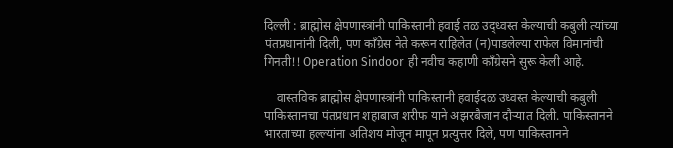दिल्ली : ब्राह्मोस क्षेपणास्त्रांनी पाकिस्तानी हवाई तळ उद्ध्वस्त केल्याची कबुली त्यांच्या पंतप्रधानांनी दिली, पण काँग्रेस नेते करून राहिलेत (न)पाडलेल्या राफेल विमानांची गिनती!! Operation Sindoor ही नवीच कहाणी काँग्रेसने सुरू केली आहे.

    वास्तविक ब्राह्मोस क्षेपणास्त्रांनी पाकिस्तानी हवाईदळ उध्वस्त केल्याची कबुली पाकिस्तानचा पंतप्रधान शहाबाज शरीफ याने अझरबैजान दौऱ्यात दिली. पाकिस्तानने भारताच्या हल्ल्यांना अतिशय मोजून मापून प्रत्युत्तर दिले, पण पाकिस्तानने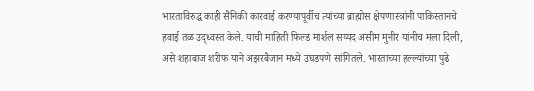भारताविरुद्ध काही सैनिकी कारवाई करण्यापूर्वीच त्यांच्या ब्राह्मोस क्षेपणास्त्रांनी पाकिस्तानचे हवाई तळ उद्ध्वस्त केले. याची माहिती फिल्ड मार्शल सय्यद असीम मुनीर यांनीच मला दिली, असे शहाबाज शरीफ याने अझरबैजान मध्ये उघडपणे सांगितले. भारताच्या हल्ल्यांच्या पुढे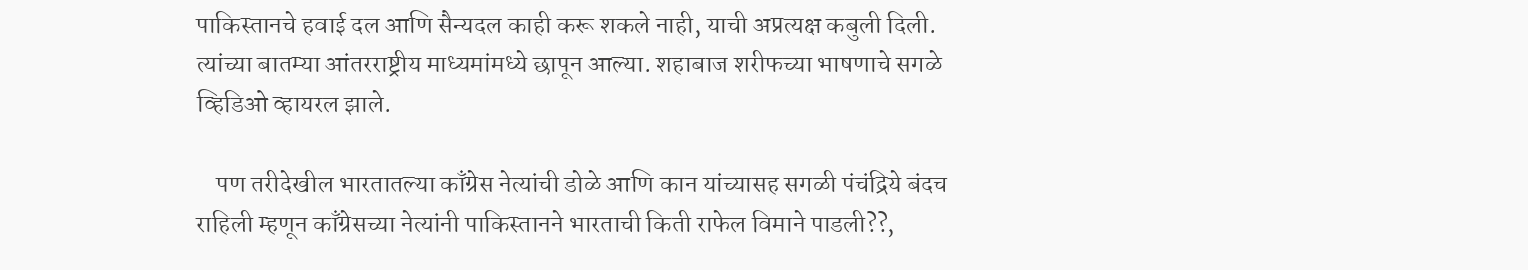पाकिस्तानचे हवाई दल आणि सैन्यदल काही करू शकले नाही, याची अप्रत्यक्ष कबुली दिली. त्यांच्या बातम्या आंतरराष्ट्रीय माध्यमांमध्ये छापून आल्या. शहाबाज शरीफच्या भाषणाचे सगळे व्हिडिओ व्हायरल झाले.

    पण तरीदेखील भारतातल्या काँग्रेस नेत्यांची डोळे आणि कान यांच्यासह सगळी पंचंद्रिये बंदच राहिली म्हणून काँग्रेसच्या नेत्यांनी पाकिस्तानने भारताची किती राफेल विमाने पाडली??,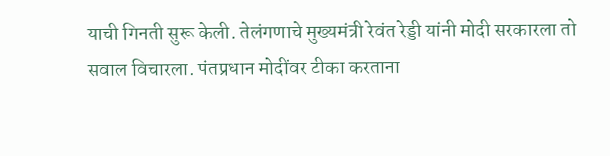याची गिनती सुरू केली. तेलंगणाचे मुख्यमंत्री रेवंत रेड्डी यांनी मोदी सरकारला तो सवाल विचारला. पंतप्रधान मोदींवर टीका करताना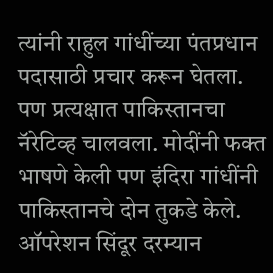त्यांनी राहुल गांधींच्या पंतप्रधान पदासाठी प्रचार करून घेतला. पण प्रत्यक्षात पाकिस्तानचा नॅरेटिव्ह चालवला. मोदींनी फक्त भाषणे केली पण इंदिरा गांधींनी पाकिस्तानचे दोन तुकडे केले. ऑपरेशन सिंदूर दरम्यान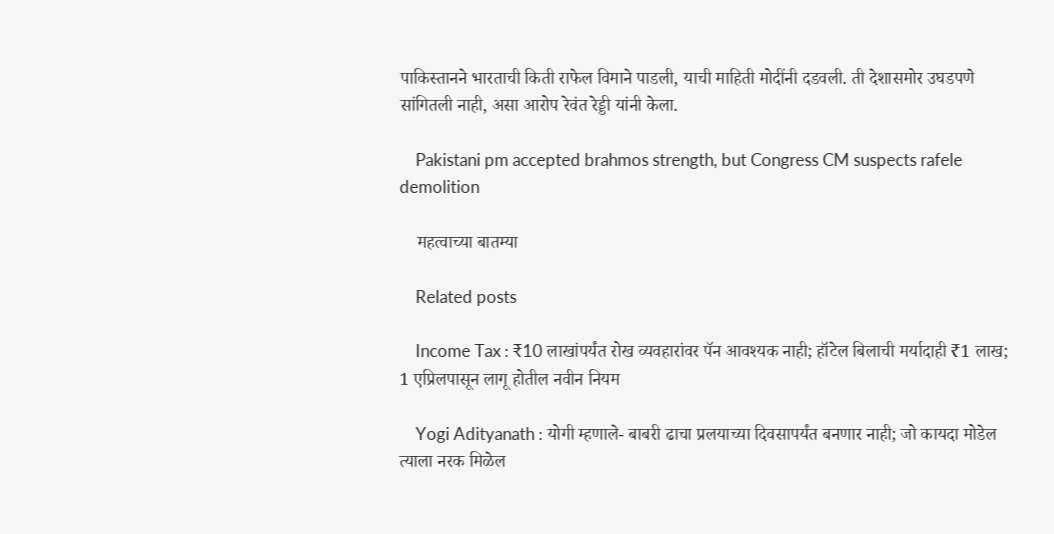पाकिस्तानने भारताची किती राफेल विमाने पाडली, याची माहिती मोदींनी दडवली. ती देशासमोर उघडपणे सांगितली नाही, असा आरोप रेवंत रेड्डी यांनी केला.

    Pakistani pm accepted brahmos strength, but Congress CM suspects rafele demolition

    महत्वाच्या बातम्या

    Related posts

    Income Tax : ₹10 लाखांपर्यंत रोख व्यवहारांवर पॅन आवश्यक नाही; हॉटेल बिलाची मर्यादाही ₹1 लाख; 1 एप्रिलपासून लागू होतील नवीन नियम

    Yogi Adityanath : योगी म्हणाले- बाबरी ढाचा प्रलयाच्या दिवसापर्यंत बनणार नाही; जो कायदा मोडेल त्याला नरक मिळेल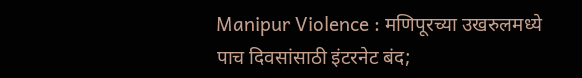Manipur Violence : मणिपूरच्या उखरुलमध्ये पाच दिवसांसाठी इंटरनेट बंद;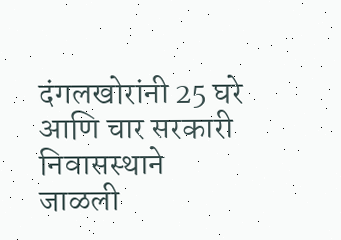दंगलखोरांनी 25 घरे आणि चार सरकारी निवासस्थाने जाळली